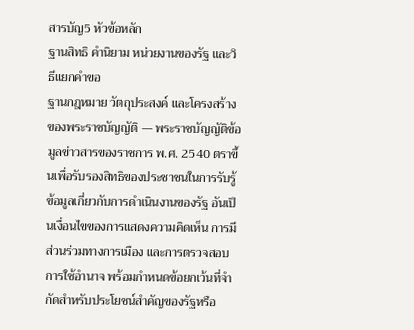สารบัญ5 หัวข้อหลัก
ฐานสิทธิ คำนิยาม หน่วยงานของรัฐ และวิธีแยกคำขอ
ฐานกฎหมาย วัตถุประสงค์ และโครงสร้างของพระราชบัญญัติ — พระราชบัญญัติข้อมูลข่าวสารของราชการ พ.ศ. 2540 ตราขึ้นเพื่อรับรองสิทธิของประชาชนในการรับรู้ข้อมูลเกี่ยวกับการดําเนินงานของรัฐ อันเป็นเงื่อนไขของการแสดงความคิดเห็น การมีส่วนร่วมทางการเมือง และการตรวจสอบการใช้อํานาจ พร้อมกําหนดข้อยกเว้นที่จํากัดสําหรับประโยชน์สําคัญของรัฐหรือ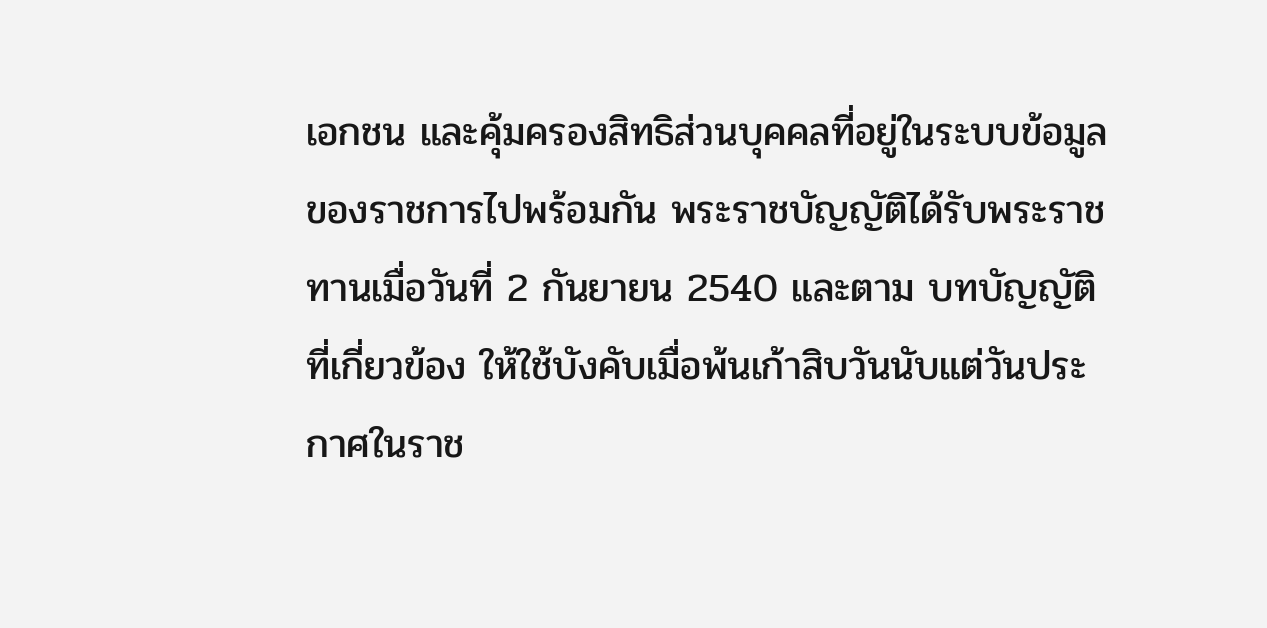เอกชน และคุ้มครองสิทธิส่วนบุคคลที่อยู่ในระบบข้อมูลของราชการไปพร้อมกัน พระราชบัญญัติได้รับพระราชทานเมื่อวันที่ 2 กันยายน 2540 และตาม บทบัญญัติที่เกี่ยวข้อง ให้ใช้บังคับเมื่อพ้นเก้าสิบวันนับแต่วันประกาศในราช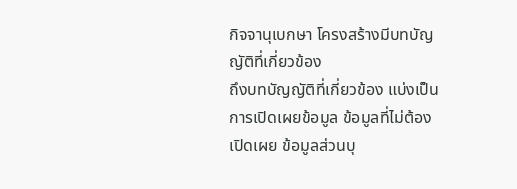กิจจานุเบกษา โครงสร้างมีบทบัญญัติที่เกี่ยวข้อง
ถึงบทบัญญัติที่เกี่ยวข้อง แบ่งเป็นการเปิดเผยข้อมูล ข้อมูลที่ไม่ต้องเปิดเผย ข้อมูลส่วนบุ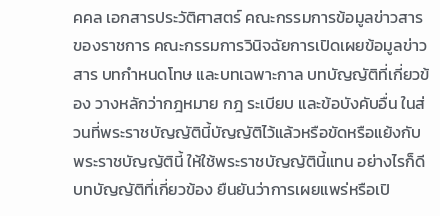คคล เอกสารประวัติศาสตร์ คณะกรรมการข้อมูลข่าวสารของราชการ คณะกรรมการวินิจฉัยการเปิดเผยข้อมูลข่าวสาร บทกําหนดโทษ และบทเฉพาะกาล บทบัญญัติที่เกี่ยวข้อง วางหลักว่ากฎหมาย กฎ ระเบียบ และข้อบังคับอื่น ในส่วนที่พระราชบัญญัตินี้บัญญัติไว้แล้วหรือขัดหรือแย้งกับพระราชบัญญัตินี้ ให้ใช้พระราชบัญญัตินี้แทน อย่างไรก็ดี บทบัญญัติที่เกี่ยวข้อง ยืนยันว่าการเผยแพร่หรือเปิ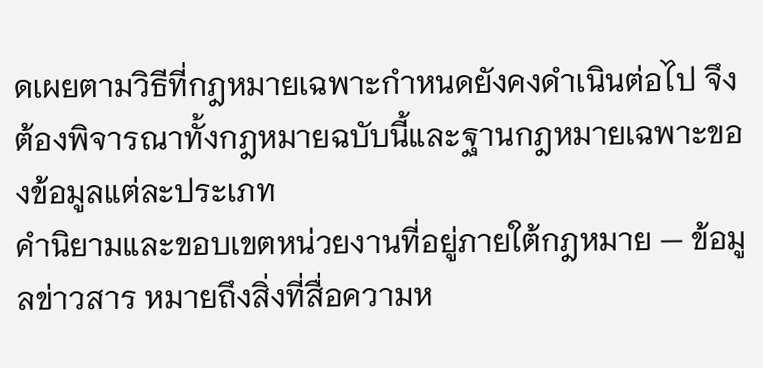ดเผยตามวิธีที่กฎหมายเฉพาะกําหนดยังคงดําเนินต่อไป จึงต้องพิจารณาทั้งกฎหมายฉบับนี้และฐานกฎหมายเฉพาะของข้อมูลแต่ละประเภท
คํานิยามและขอบเขตหน่วยงานที่อยู่ภายใต้กฎหมาย — ข้อมูลข่าวสาร หมายถึงสิ่งที่สื่อความห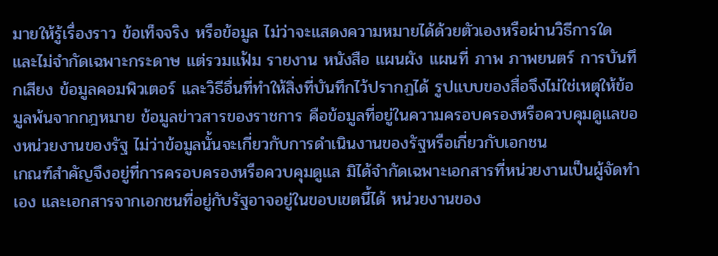มายให้รู้เรื่องราว ข้อเท็จจริง หรือข้อมูล ไม่ว่าจะแสดงความหมายได้ด้วยตัวเองหรือผ่านวิธีการใด และไม่จํากัดเฉพาะกระดาษ แต่รวมแฟ้ม รายงาน หนังสือ แผนผัง แผนที่ ภาพ ภาพยนตร์ การบันทึกเสียง ข้อมูลคอมพิวเตอร์ และวิธีอื่นที่ทําให้สิ่งที่บันทึกไว้ปรากฏได้ รูปแบบของสื่อจึงไม่ใช่เหตุให้ข้อมูลพ้นจากกฎหมาย ข้อมูลข่าวสารของราชการ คือข้อมูลที่อยู่ในความครอบครองหรือควบคุมดูแลของหน่วยงานของรัฐ ไม่ว่าข้อมูลนั้นจะเกี่ยวกับการดําเนินงานของรัฐหรือเกี่ยวกับเอกชน
เกณฑ์สําคัญจึงอยู่ที่การครอบครองหรือควบคุมดูแล มิได้จํากัดเฉพาะเอกสารที่หน่วยงานเป็นผู้จัดทําเอง และเอกสารจากเอกชนที่อยู่กับรัฐอาจอยู่ในขอบเขตนี้ได้ หน่วยงานของ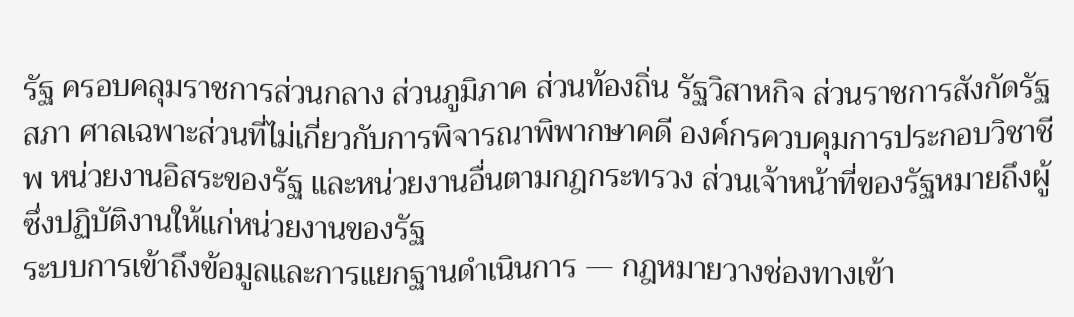รัฐ ครอบคลุมราชการส่วนกลาง ส่วนภูมิภาค ส่วนท้องถิ่น รัฐวิสาหกิจ ส่วนราชการสังกัดรัฐสภา ศาลเฉพาะส่วนที่ไม่เกี่ยวกับการพิจารณาพิพากษาคดี องค์กรควบคุมการประกอบวิชาชีพ หน่วยงานอิสระของรัฐ และหน่วยงานอื่นตามกฎกระทรวง ส่วนเจ้าหน้าที่ของรัฐหมายถึงผู้ซึ่งปฏิบัติงานให้แก่หน่วยงานของรัฐ
ระบบการเข้าถึงข้อมูลและการแยกฐานดําเนินการ — กฎหมายวางช่องทางเข้า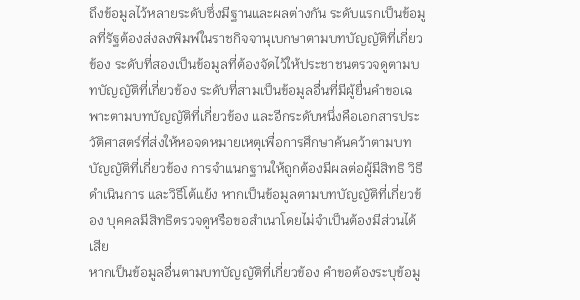ถึงข้อมูลไว้หลายระดับซึ่งมีฐานและผลต่างกัน ระดับแรกเป็นข้อมูลที่รัฐต้องส่งลงพิมพ์ในราชกิจจานุเบกษาตามบทบัญญัติที่เกี่ยวข้อง ระดับที่สองเป็นข้อมูลที่ต้องจัดไว้ให้ประชาชนตรวจดูตามบทบัญญัติที่เกี่ยวข้อง ระดับที่สามเป็นข้อมูลอื่นที่มีผู้ยื่นคําขอเฉพาะตามบทบัญญัติที่เกี่ยวข้อง และอีกระดับหนึ่งคือเอกสารประวัติศาสตร์ที่ส่งให้หอจดหมายเหตุเพื่อการศึกษาค้นคว้าตามบทบัญญัติที่เกี่ยวข้อง การจําแนกฐานให้ถูกต้องมีผลต่อผู้มีสิทธิ วิธีดําเนินการ และวิธีโต้แย้ง หากเป็นข้อมูลตามบทบัญญัติที่เกี่ยวข้อง บุคคลมีสิทธิตรวจดูหรือขอสําเนาโดยไม่จําเป็นต้องมีส่วนได้เสีย
หากเป็นข้อมูลอื่นตามบทบัญญัติที่เกี่ยวข้อง คําขอต้องระบุข้อมู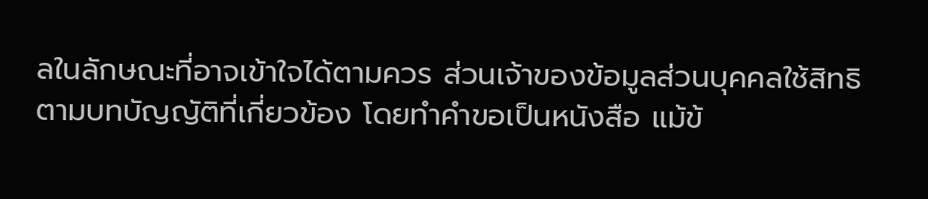ลในลักษณะที่อาจเข้าใจได้ตามควร ส่วนเจ้าของข้อมูลส่วนบุคคลใช้สิทธิตามบทบัญญัติที่เกี่ยวข้อง โดยทําคําขอเป็นหนังสือ แม้ข้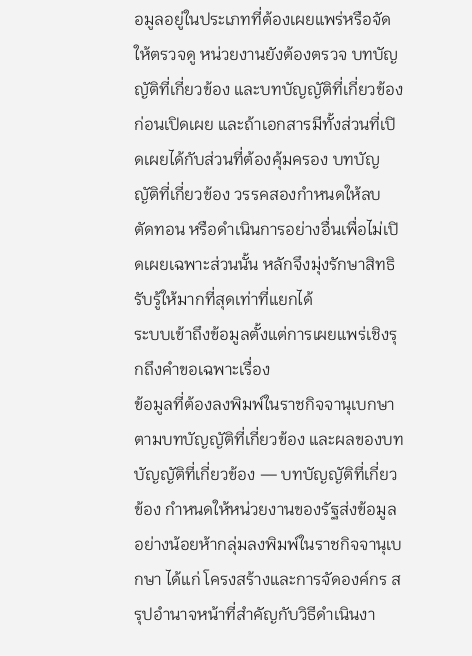อมูลอยู่ในประเภทที่ต้องเผยแพร่หรือจัดให้ตรวจดู หน่วยงานยังต้องตรวจ บทบัญญัติที่เกี่ยวข้อง และบทบัญญัติที่เกี่ยวข้อง ก่อนเปิดเผย และถ้าเอกสารมีทั้งส่วนที่เปิดเผยได้กับส่วนที่ต้องคุ้มครอง บทบัญญัติที่เกี่ยวข้อง วรรคสองกําหนดให้ลบ ตัดทอน หรือดําเนินการอย่างอื่นเพื่อไม่เปิดเผยเฉพาะส่วนนั้น หลักจึงมุ่งรักษาสิทธิรับรู้ให้มากที่สุดเท่าที่แยกได้
ระบบเข้าถึงข้อมูลตั้งแต่การเผยแพร่เชิงรุกถึงคำขอเฉพาะเรื่อง
ข้อมูลที่ต้องลงพิมพ์ในราชกิจจานุเบกษาตามบทบัญญัติที่เกี่ยวข้อง และผลของบทบัญญัติที่เกี่ยวข้อง — บทบัญญัติที่เกี่ยวข้อง กําหนดให้หน่วยงานของรัฐส่งข้อมูลอย่างน้อยห้ากลุ่มลงพิมพ์ในราชกิจจานุเบกษา ได้แก่ โครงสร้างและการจัดองค์กร สรุปอํานาจหน้าที่สําคัญกับวิธีดําเนินงา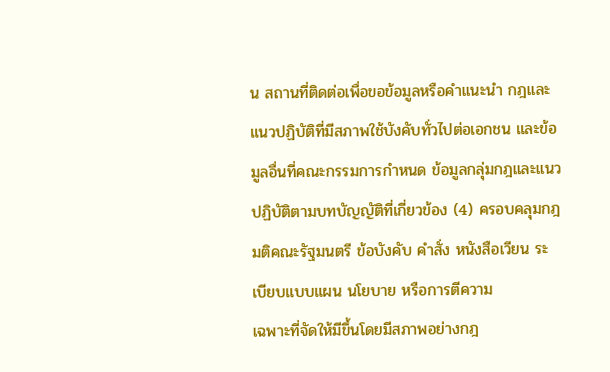น สถานที่ติดต่อเพื่อขอข้อมูลหรือคําแนะนํา กฎและแนวปฏิบัติที่มีสภาพใช้บังคับทั่วไปต่อเอกชน และข้อมูลอื่นที่คณะกรรมการกําหนด ข้อมูลกลุ่มกฎและแนวปฏิบัติตามบทบัญญัติที่เกี่ยวข้อง (4) ครอบคลุมกฎ มติคณะรัฐมนตรี ข้อบังคับ คําสั่ง หนังสือเวียน ระเบียบแบบแผน นโยบาย หรือการตีความ
เฉพาะที่จัดให้มีขึ้นโดยมีสภาพอย่างกฎ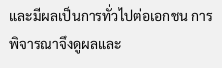และมีผลเป็นการทั่วไปต่อเอกชน การพิจารณาจึงดูผลและ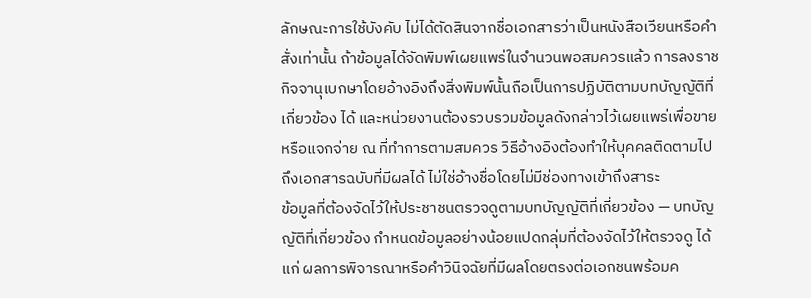ลักษณะการใช้บังคับ ไม่ได้ตัดสินจากชื่อเอกสารว่าเป็นหนังสือเวียนหรือคําสั่งเท่านั้น ถ้าข้อมูลได้จัดพิมพ์เผยแพร่ในจํานวนพอสมควรแล้ว การลงราชกิจจานุเบกษาโดยอ้างอิงถึงสิ่งพิมพ์นั้นถือเป็นการปฏิบัติตามบทบัญญัติที่เกี่ยวข้อง ได้ และหน่วยงานต้องรวบรวมข้อมูลดังกล่าวไว้เผยแพร่เพื่อขายหรือแจกจ่าย ณ ที่ทําการตามสมควร วิธีอ้างอิงต้องทําให้บุคคลติดตามไปถึงเอกสารฉบับที่มีผลได้ ไม่ใช่อ้างชื่อโดยไม่มีช่องทางเข้าถึงสาระ
ข้อมูลที่ต้องจัดไว้ให้ประชาชนตรวจดูตามบทบัญญัติที่เกี่ยวข้อง — บทบัญญัติที่เกี่ยวข้อง กําหนดข้อมูลอย่างน้อยแปดกลุ่มที่ต้องจัดไว้ให้ตรวจดู ได้แก่ ผลการพิจารณาหรือคําวินิจฉัยที่มีผลโดยตรงต่อเอกชนพร้อมค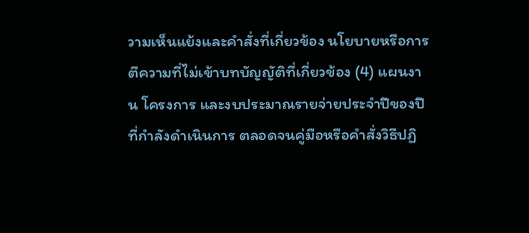วามเห็นแย้งและคําสั่งที่เกี่ยวข้อง นโยบายหรือการตีความที่ไม่เข้าบทบัญญัติที่เกี่ยวข้อง (4) แผนงาน โครงการ และงบประมาณรายจ่ายประจําปีของปีที่กําลังดําเนินการ ตลอดจนคู่มือหรือคําสั่งวิธีปฏิ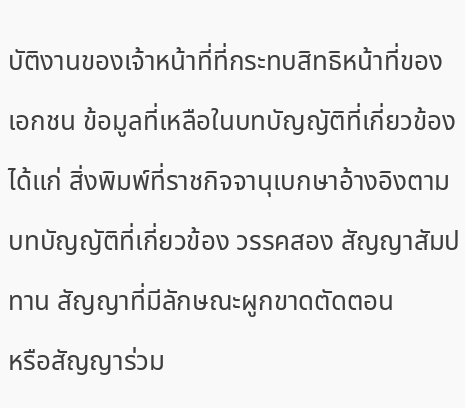บัติงานของเจ้าหน้าที่ที่กระทบสิทธิหน้าที่ของเอกชน ข้อมูลที่เหลือในบทบัญญัติที่เกี่ยวข้อง ได้แก่ สิ่งพิมพ์ที่ราชกิจจานุเบกษาอ้างอิงตามบทบัญญัติที่เกี่ยวข้อง วรรคสอง สัญญาสัมปทาน สัญญาที่มีลักษณะผูกขาดตัดตอน
หรือสัญญาร่วม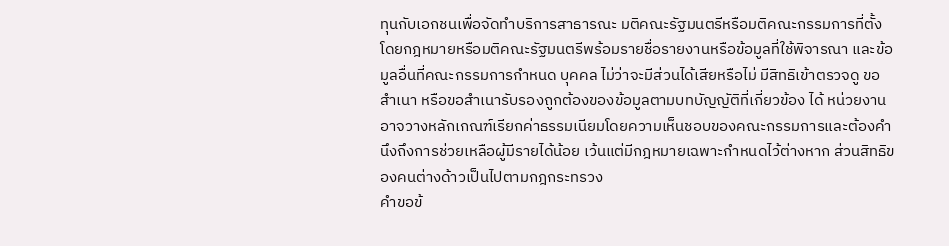ทุนกับเอกชนเพื่อจัดทําบริการสาธารณะ มติคณะรัฐมนตรีหรือมติคณะกรรมการที่ตั้งโดยกฎหมายหรือมติคณะรัฐมนตรีพร้อมรายชื่อรายงานหรือข้อมูลที่ใช้พิจารณา และข้อมูลอื่นที่คณะกรรมการกําหนด บุคคล ไม่ว่าจะมีส่วนได้เสียหรือไม่ มีสิทธิเข้าตรวจดู ขอสําเนา หรือขอสําเนารับรองถูกต้องของข้อมูลตามบทบัญญัติที่เกี่ยวข้อง ได้ หน่วยงานอาจวางหลักเกณฑ์เรียกค่าธรรมเนียมโดยความเห็นชอบของคณะกรรมการและต้องคํานึงถึงการช่วยเหลือผู้มีรายได้น้อย เว้นแต่มีกฎหมายเฉพาะกําหนดไว้ต่างหาก ส่วนสิทธิของคนต่างด้าวเป็นไปตามกฎกระทรวง
คําขอข้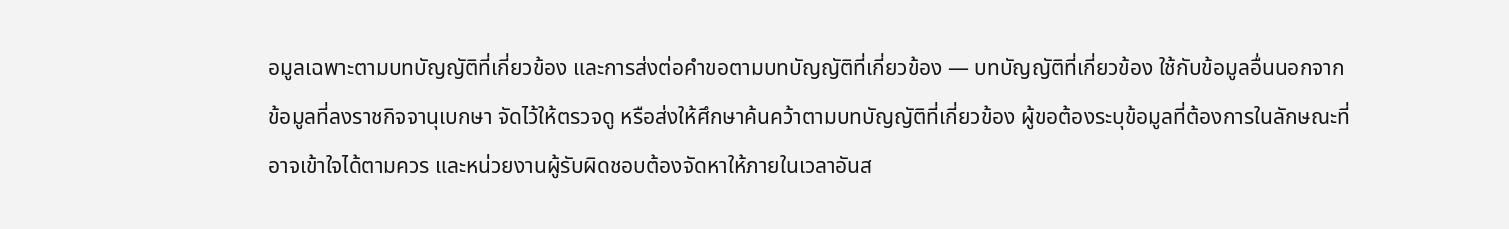อมูลเฉพาะตามบทบัญญัติที่เกี่ยวข้อง และการส่งต่อคําขอตามบทบัญญัติที่เกี่ยวข้อง — บทบัญญัติที่เกี่ยวข้อง ใช้กับข้อมูลอื่นนอกจากข้อมูลที่ลงราชกิจจานุเบกษา จัดไว้ให้ตรวจดู หรือส่งให้ศึกษาค้นคว้าตามบทบัญญัติที่เกี่ยวข้อง ผู้ขอต้องระบุข้อมูลที่ต้องการในลักษณะที่อาจเข้าใจได้ตามควร และหน่วยงานผู้รับผิดชอบต้องจัดหาให้ภายในเวลาอันส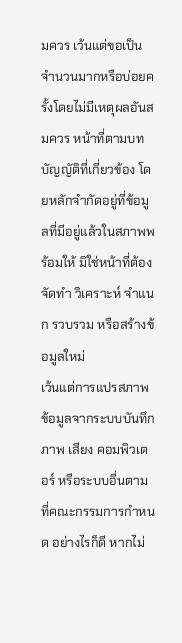มควร เว้นแต่ขอเป็นจํานวนมากหรือบ่อยครั้งโดยไม่มีเหตุผลอันสมควร หน้าที่ตามบทบัญญัติที่เกี่ยวข้อง โดยหลักจํากัดอยู่ที่ข้อมูลที่มีอยู่แล้วในสภาพพร้อมให้ มิใช่หน้าที่ต้องจัดทํา วิเคราะห์ จําแนก รวบรวม หรือสร้างข้อมูลใหม่
เว้นแต่การแปรสภาพข้อมูลจากระบบบันทึกภาพ เสียง คอมพิวเตอร์ หรือระบบอื่นตามที่คณะกรรมการกําหนด อย่างไรก็ดี หากไม่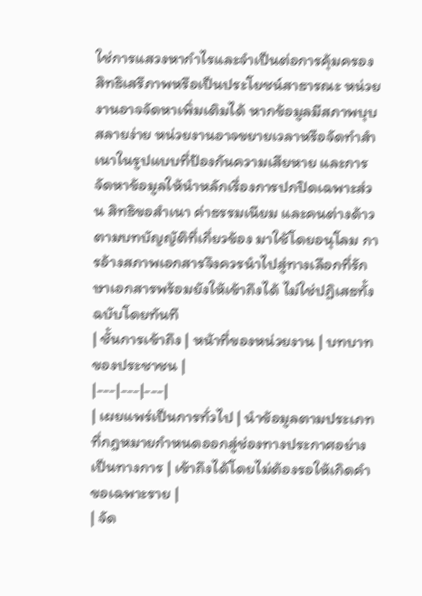ใช่การแสวงหากําไรและจําเป็นต่อการคุ้มครองสิทธิเสรีภาพหรือเป็นประโยชน์สาธารณะ หน่วยงานอาจจัดหาเพิ่มเติมได้ หากข้อมูลมีสภาพบุบสลายง่าย หน่วยงานอาจขยายเวลาหรือจัดทําสําเนาในรูปแบบที่ป้องกันความเสียหาย และการจัดหาข้อมูลให้นําหลักเรื่องการปกปิดเฉพาะส่วน สิทธิขอสําเนา ค่าธรรมเนียม และคนต่างด้าวตามบทบัญญัติที่เกี่ยวข้อง มาใช้โดยอนุโลม การอ้างสภาพเอกสารจึงควรนําไปสู่ทางเลือกที่รักษาเอกสารพร้อมยังให้เข้าถึงได้ ไม่ใช่ปฏิเสธทั้งฉบับโดยทันที
| ชั้นการเข้าถึง | หน้าที่ของหน่วยงาน | บทบาทของประชาชน |
|---|---|---|
| เผยแพร่เป็นการทั่วไป | นำข้อมูลตามประเภทที่กฎหมายกำหนดออกสู่ช่องทางประกาศอย่างเป็นทางการ | เข้าถึงได้โดยไม่ต้องรอให้เกิดคำขอเฉพาะราย |
| จัด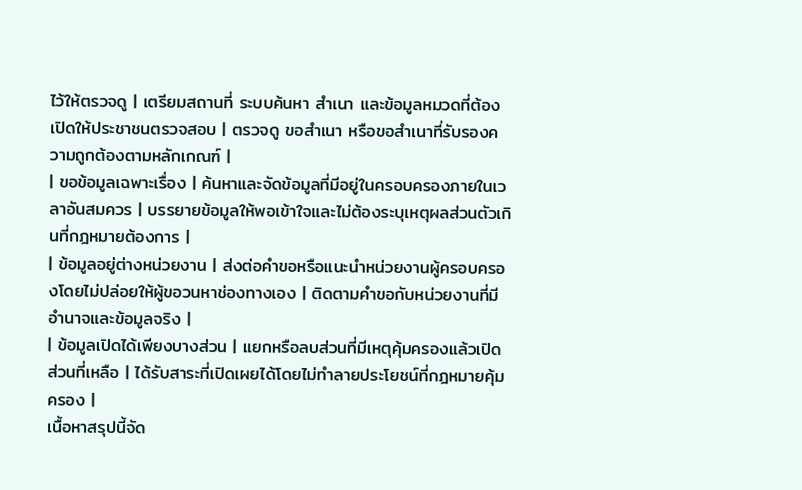ไว้ให้ตรวจดู | เตรียมสถานที่ ระบบค้นหา สำเนา และข้อมูลหมวดที่ต้องเปิดให้ประชาชนตรวจสอบ | ตรวจดู ขอสำเนา หรือขอสำเนาที่รับรองความถูกต้องตามหลักเกณฑ์ |
| ขอข้อมูลเฉพาะเรื่อง | ค้นหาและจัดข้อมูลที่มีอยู่ในครอบครองภายในเวลาอันสมควร | บรรยายข้อมูลให้พอเข้าใจและไม่ต้องระบุเหตุผลส่วนตัวเกินที่กฎหมายต้องการ |
| ข้อมูลอยู่ต่างหน่วยงาน | ส่งต่อคำขอหรือแนะนำหน่วยงานผู้ครอบครองโดยไม่ปล่อยให้ผู้ขอวนหาช่องทางเอง | ติดตามคำขอกับหน่วยงานที่มีอำนาจและข้อมูลจริง |
| ข้อมูลเปิดได้เพียงบางส่วน | แยกหรือลบส่วนที่มีเหตุคุ้มครองแล้วเปิดส่วนที่เหลือ | ได้รับสาระที่เปิดเผยได้โดยไม่ทำลายประโยชน์ที่กฎหมายคุ้มครอง |
เนื้อหาสรุปนี้จัด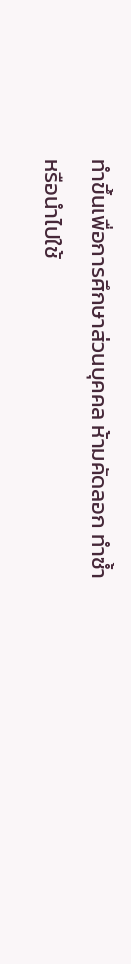ทำขึ้นเพื่อการศึกษาส่วนบุคคล ห้ามคัดลอก ทำซ้ำ หรือนำไปใช้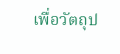เพื่อวัตถุป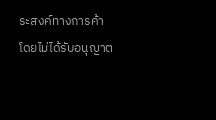ระสงค์ทางการค้าโดยไม่ได้รับอนุญาต